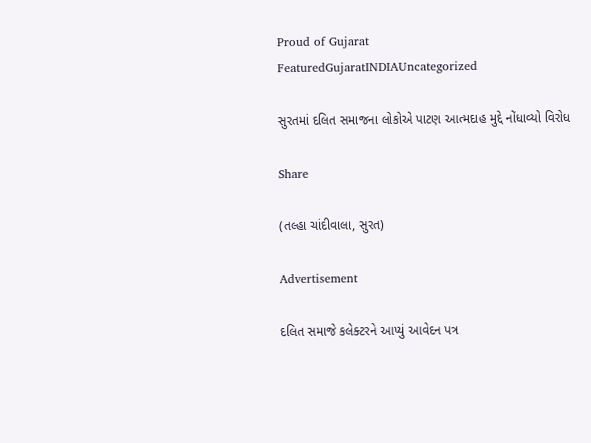Proud of Gujarat
FeaturedGujaratINDIAUncategorized

સુરતમાં દલિત સમાજના લોકોએ પાટણ આત્મદાહ મુદ્દે નોંધાવ્યો વિરોધ

Share

(તલ્હા ચાંદીવાલા, સુરત)

Advertisement

દલિત સમાજે કલેક્ટરને આપ્યું આવેદન પત્ર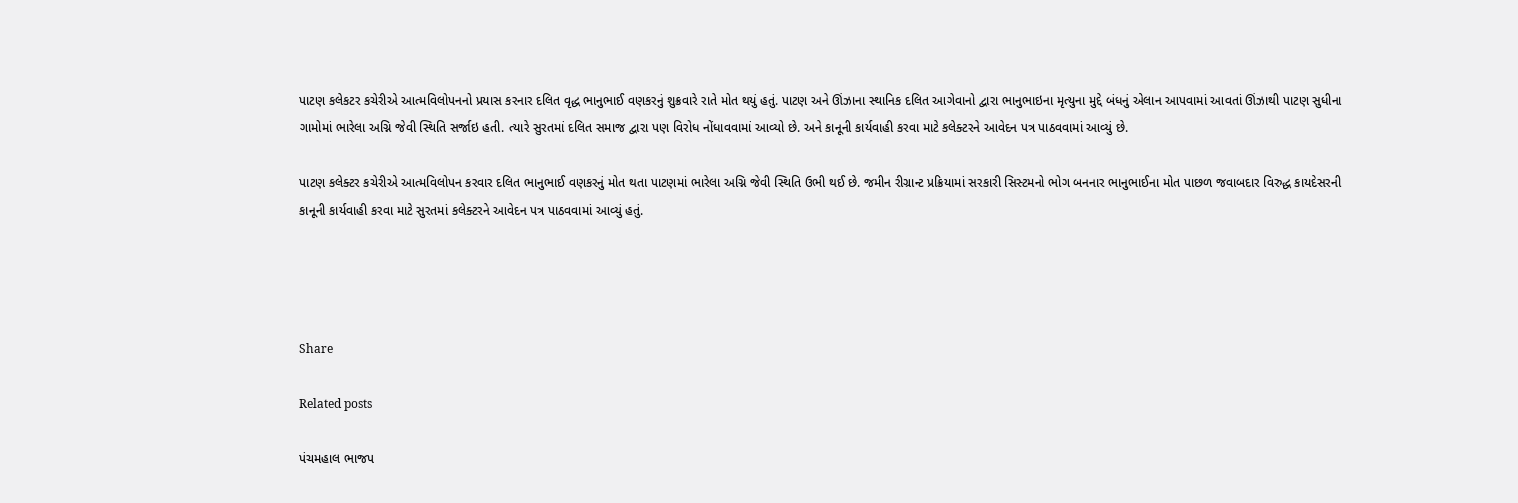પાટણ કલેકટર કચેરીએ આત્મવિલોપનનો પ્રયાસ કરનાર દલિત વૃદ્ધ ભાનુભાઈ વણકરનું શુક્રવારે રાતે મોત થયું હતું. પાટણ અને ઊંઝાના સ્થાનિક દલિત આગેવાનો દ્વારા ભાનુભાઇના મૃત્યુના મુદ્દે બંધનું એલાન આપવામાં આવતાં ઊંઝાથી પાટણ સુધીના ગામોમાં ભારેલા અગ્નિ જેવી સ્થિતિ સર્જાઇ હતી. ત્યારે સુરતમાં દલિત સમાજ દ્વારા પણ વિરોધ નોંધાવવામાં આવ્યો છે. અને કાનૂની કાર્યવાહી કરવા માટે કલેક્ટરને આવેદન પત્ર પાઠવવામાં આવ્યું છે.

પાટણ કલેક્ટર કચેરીએ આત્મવિલોપન કરવાર દલિત ભાનુભાઈ વણકરનું મોત થતા પાટણમાં ભારેલા અગ્નિ જેવી સ્થિતિ ઉભી થઈ છે. જમીન રીગ્રાન્ટ પ્રક્રિયામાં સરકારી સિસ્ટમનો ભોગ બનનાર ભાનુભાઈના મોત પાછળ જવાબદાર વિરુદ્ધ કાયદેસરની કાનૂની કાર્યવાહી કરવા માટે સુરતમાં કલેક્ટરને આવેદન પત્ર પાઠવવામાં આવ્યું હતું.




Share

Related posts

પંચમહાલ ભાજપ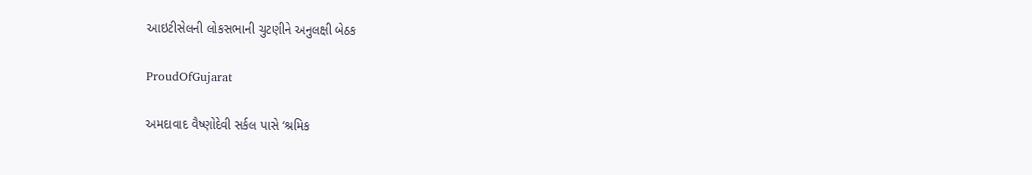આઇટીસેલની લોકસભાની ચુટણીને અનુલક્ષી બેઠક

ProudOfGujarat

અમદાવાદ વૈષ્ણોદેવી સર્કલ પાસે ‘શ્રમિક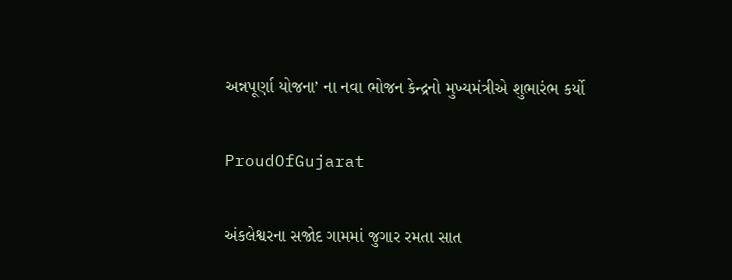અન્નપૂર્ણા યોજના’ ના નવા ભોજન કેન્દ્રનો મુખ્યમંત્રીએ શુભારંભ કર્યો

ProudOfGujarat

અંકલેશ્વરના સજોદ ગામમાં જુગાર રમતા સાત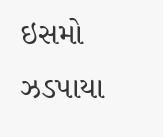ઇસમો ઝડપાયા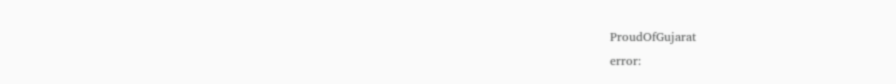ProudOfGujarat
error: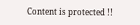Content is protected !!